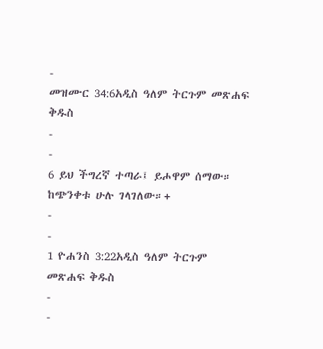-
መዝሙር 34:6አዲስ ዓለም ትርጉም መጽሐፍ ቅዱስ
-
-
6 ይህ ችግረኛ ተጣራ፤ ይሖዋም ሰማው።
ከጭንቀቱ ሁሉ ገላገለው።+
-
-
1 ዮሐንስ 3:22አዲስ ዓለም ትርጉም መጽሐፍ ቅዱስ
-
-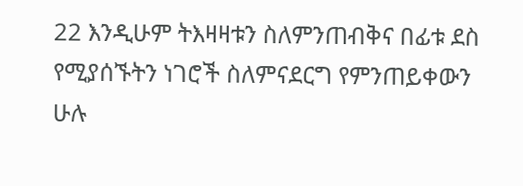22 እንዲሁም ትእዛዛቱን ስለምንጠብቅና በፊቱ ደስ የሚያሰኙትን ነገሮች ስለምናደርግ የምንጠይቀውን ሁሉ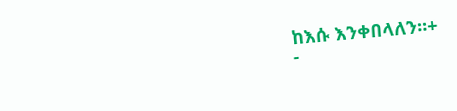ከእሱ እንቀበላለን።+
-